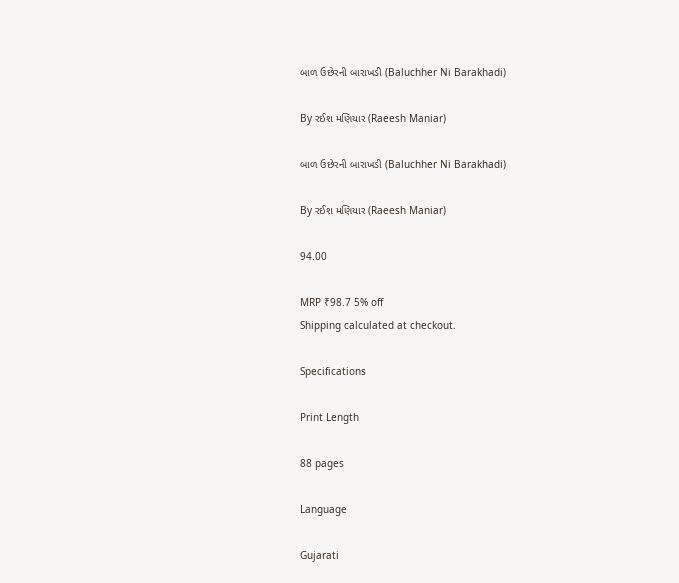બાળ ઉછેરની બારાખડી (Baluchher Ni Barakhadi)

By રઈશ મણિયાર (Raeesh Maniar)

બાળ ઉછેરની બારાખડી (Baluchher Ni Barakhadi)

By રઈશ મણિયાર (Raeesh Maniar)

94.00

MRP ₹98.7 5% off
Shipping calculated at checkout.

Specifications

Print Length

88 pages

Language

Gujarati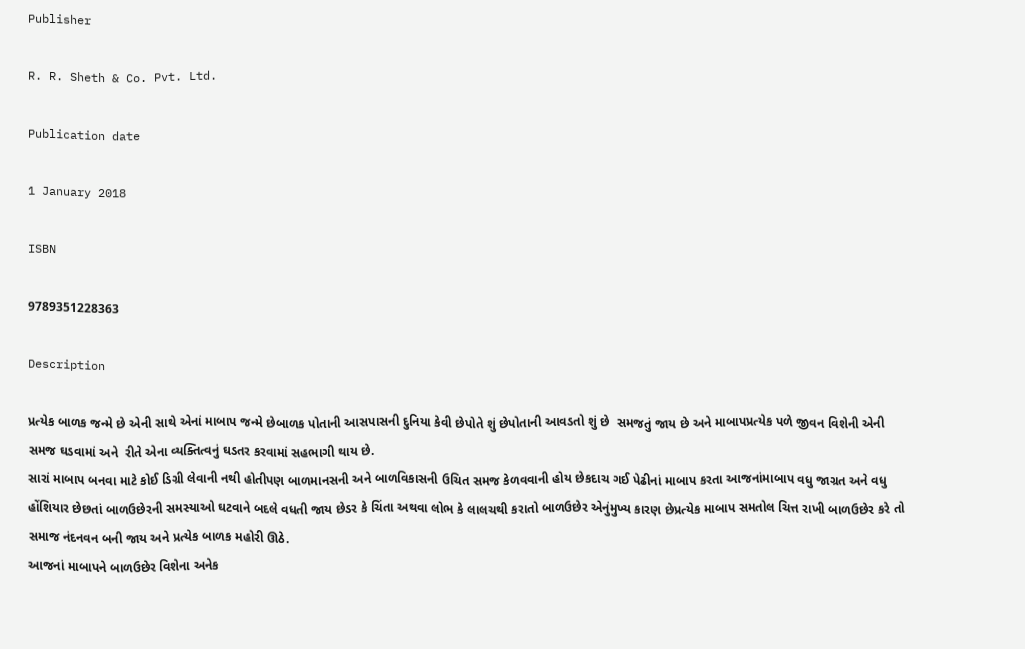Publisher

R. R. Sheth & Co. Pvt. Ltd.

Publication date

1 January 2018

ISBN

9789351228363

Description

પ્રત્યેક બાળક જન્મે છે એની સાથે એનાં માબાપ જન્મે છેબાળક પોતાની આસપાસની દુનિયા કેવી છેપોતે શું છેપોતાની આવડતો શું છે  સમજતું જાય છે અને માબાપપ્રત્યેક પળે જીવન વિશેની એની સમજ ઘડવામાં અને  રીતે એના વ્યક્તિત્વનું ઘડતર કરવામાં સહભાગી થાય છે.
સારાં માબાપ બનવા માટે કોઈ ડિગ્રી લેવાની નથી હોતીપણ બાળમાનસની અને બાળવિકાસની ઉચિત સમજ કેળવવાની હોય છેકદાચ ગઈ પેઢીનાં માબાપ કરતા આજનાંમાબાપ વધુ જાગ્રત અને વધુ હોંશિયાર છેછતાં બાળઉછેરની સમસ્યાઓ ઘટવાને બદલે વધતી જાય છેડર કે ચિંતા અથવા લોભ કે લાલચથી કરાતો બાળઉછેર એનુંમુખ્ય કારણ છેપ્રત્યેક માબાપ સમતોલ ચિત્ત રાખી બાળઉછેર કરે તો સમાજ નંદનવન બની જાય અને પ્રત્યેક બાળક મહોરી ઊઠે.
આજનાં માબાપને બાળઉછેર વિશેના અનેક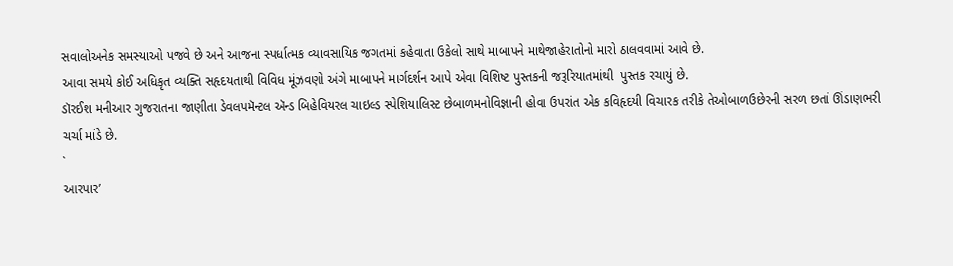સવાલોઅનેક સમસ્યાઓ પજવે છે અને આજના સ્પર્ધાત્મક વ્યાવસાયિક જગતમાં કહેવાતા ઉકેલો સાથે માબાપને માથેજાહેરાતોનો મારો ઠાલવવામાં આવે છે.
આવા સમયે કોઈ અધિકૃત વ્યક્તિ સહૃદયતાથી વિવિધ મૂંઝવણો અંગે માબાપને માર્ગદર્શન આપે એવા વિશિષ્ટ પુસ્તકની જરૂરિયાતમાંથી  પુસ્તક રચાયું છે.
ડૉરઈશ મનીઆર ગુજરાતના જાણીતા ડેવલપમૅન્ટલ ઍન્ડ બિહેવિયરલ ચાઇલ્ડ સ્પેશિયાલિસ્ટ છેબાળમનોવિજ્ઞાની હોવા ઉપરાંત એક કવિહૃદયી વિચારક તરીકે તેઓબાળઉછેરની સરળ છતાં ઊંડાણભરી ચર્ચા માંડે છે.
`
આરપાર’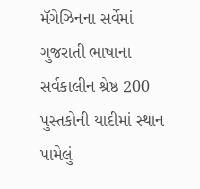મૅગેઝિનના સર્વેમાં ગુજરાતી ભાષાના સર્વકાલીન શ્રેષ્ઠ 200 પુસ્તકોની યાદીમાં સ્થાન પામેલું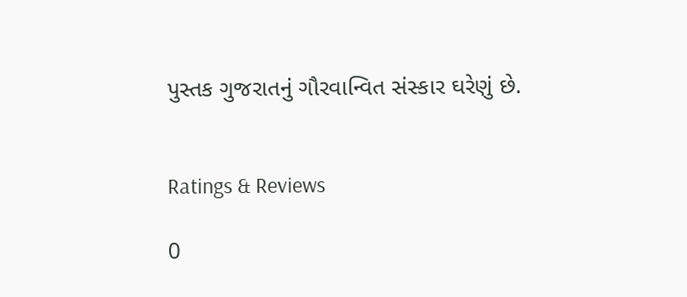પુસ્તક ગુજરાતનું ગૌરવાન્વિત સંસ્કાર ઘરેણું છે.


Ratings & Reviews

0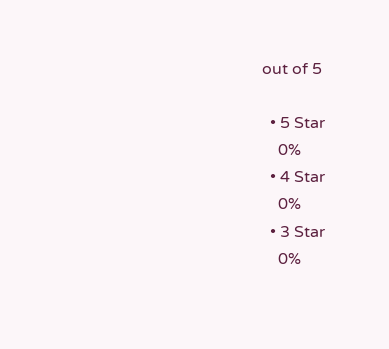out of 5

  • 5 Star
    0%
  • 4 Star
    0%
  • 3 Star
    0%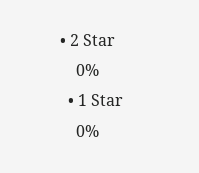• 2 Star
    0%
  • 1 Star
    0%